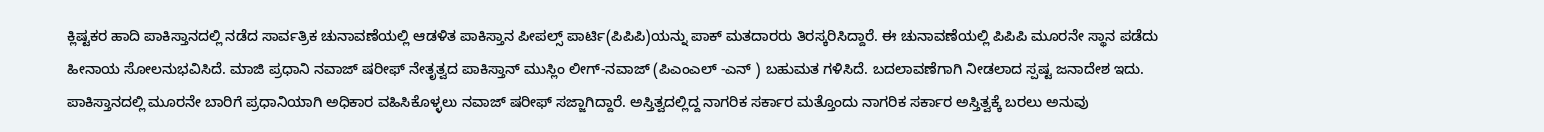ಕ್ಲಿಷ್ಟಕರ ಹಾದಿ ಪಾಕಿಸ್ತಾನದಲ್ಲಿ ನಡೆದ ಸಾರ್ವತ್ರಿಕ ಚುನಾವಣೆಯಲ್ಲಿ ಆಡಳಿತ ಪಾಕಿಸ್ತಾನ ಪೀಪಲ್ಸ್ ಪಾರ್ಟಿ(ಪಿಪಿಪಿ)ಯನ್ನು ಪಾಕ್ ಮತದಾರರು ತಿರಸ್ಕರಿಸಿದ್ದಾರೆ. ಈ ಚುನಾವಣೆಯಲ್ಲಿ ಪಿಪಿಪಿ ಮೂರನೇ ಸ್ಥಾನ ಪಡೆದು ಹೀನಾಯ ಸೋಲನುಭವಿಸಿದೆ. ಮಾಜಿ ಪ್ರಧಾನಿ ನವಾಜ್ ಷರೀಫ್ ನೇತೃತ್ವದ ಪಾಕಿಸ್ತಾನ್ ಮುಸ್ಲಿಂ ಲೀಗ್-ನವಾಜ್ (ಪಿಎಂಎಲ್ -ಎನ್ ) ಬಹುಮತ ಗಳಿಸಿದೆ. ಬದಲಾವಣೆಗಾಗಿ ನೀಡಲಾದ ಸ್ಪಷ್ಟ ಜನಾದೇಶ ಇದು. ಪಾಕಿಸ್ತಾನದಲ್ಲಿ ಮೂರನೇ ಬಾರಿಗೆ ಪ್ರಧಾನಿಯಾಗಿ ಅಧಿಕಾರ ವಹಿಸಿಕೊಳ್ಳಲು ನವಾಜ್ ಷರೀಫ್ ಸಜ್ಜಾಗಿದ್ದಾರೆ. ಅಸ್ತಿತ್ವದಲ್ಲಿದ್ದ ನಾಗರಿಕ ಸರ್ಕಾರ ಮತ್ತೊಂದು ನಾಗರಿಕ ಸರ್ಕಾರ ಅಸ್ತಿತ್ವಕ್ಕೆ ಬರಲು ಅನುವು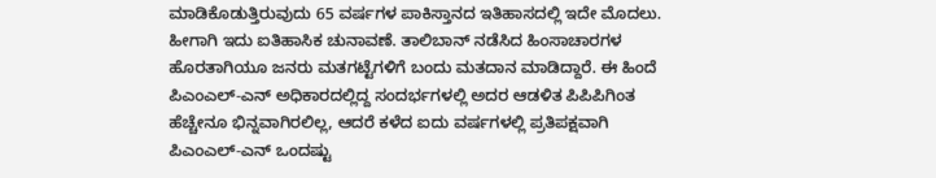ಮಾಡಿಕೊಡುತ್ತಿರುವುದು 65 ವರ್ಷಗಳ ಪಾಕಿಸ್ತಾನದ ಇತಿಹಾಸದಲ್ಲಿ ಇದೇ ಮೊದಲು. ಹೀಗಾಗಿ ಇದು ಐತಿಹಾಸಿಕ ಚುನಾವಣೆ. ತಾಲಿಬಾನ್ ನಡೆಸಿದ ಹಿಂಸಾಚಾರಗಳ ಹೊರತಾಗಿಯೂ ಜನರು ಮತಗಟ್ಟೆಗಳಿಗೆ ಬಂದು ಮತದಾನ ಮಾಡಿದ್ದಾರೆ. ಈ ಹಿಂದೆ ಪಿಎಂಎಲ್-ಎನ್ ಅಧಿಕಾರದಲ್ಲಿದ್ದ ಸಂದರ್ಭಗಳಲ್ಲಿ ಅದರ ಆಡಳಿತ ಪಿಪಿಪಿಗಿಂತ ಹೆಚ್ಚೇನೂ ಭಿನ್ನವಾಗಿರಲಿಲ್ಲ, ಆದರೆ ಕಳೆದ ಐದು ವರ್ಷಗಳಲ್ಲಿ ಪ್ರತಿಪಕ್ಷವಾಗಿ ಪಿಎಂಎಲ್-ಎನ್ ಒಂದಷ್ಟು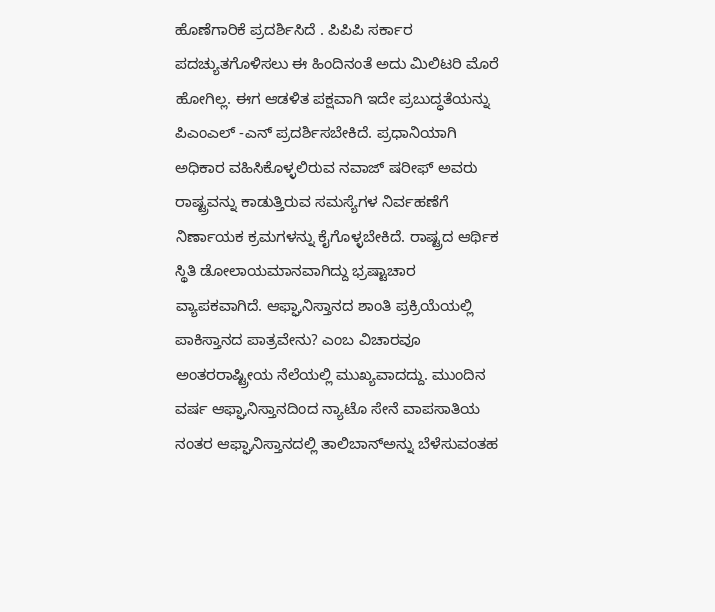ಹೊಣೆಗಾರಿಕೆ ಪ್ರದರ್ಶಿಸಿದೆ . ಪಿಪಿಪಿ ಸರ್ಕಾರ ಪದಚ್ಯುತಗೊಳಿಸಲು ಈ ಹಿಂದಿನಂತೆ ಅದು ಮಿಲಿಟರಿ ಮೊರೆ ಹೋಗಿಲ್ಲ. ಈಗ ಆಡಳಿತ ಪಕ್ಷವಾಗಿ ಇದೇ ಪ್ರಬುದ್ಧತೆಯನ್ನು ಪಿಎಂಎಲ್ -ಎನ್ ಪ್ರದರ್ಶಿಸಬೇಕಿದೆ. ಪ್ರಧಾನಿಯಾಗಿ ಅಧಿಕಾರ ವಹಿಸಿಕೊಳ್ಳಲಿರುವ ನವಾಜ್ ಷರೀಫ್ ಅವರು ರಾಷ್ಟ್ರವನ್ನು ಕಾಡುತ್ತಿರುವ ಸಮಸ್ಯೆಗಳ ನಿರ್ವಹಣೆಗೆ ನಿರ್ಣಾಯಕ ಕ್ರಮಗಳನ್ನು ಕೈಗೊಳ್ಳಬೇಕಿದೆ. ರಾಷ್ಟ್ರದ ಆರ್ಥಿಕ ಸ್ಥಿತಿ ಡೋಲಾಯಮಾನವಾಗಿದ್ದು ಭ್ರಷ್ಟಾಚಾರ ವ್ಯಾಪಕವಾಗಿದೆ. ಆಫ್ಘಾನಿಸ್ತಾನದ ಶಾಂತಿ ಪ್ರಕ್ರಿಯೆಯಲ್ಲಿ ಪಾಕಿಸ್ತಾನದ ಪಾತ್ರವೇನು? ಎಂಬ ವಿಚಾರವೂ ಅಂತರರಾಷ್ಟ್ರೀಯ ನೆಲೆಯಲ್ಲಿ ಮುಖ್ಯವಾದದ್ದು. ಮುಂದಿನ ವರ್ಷ ಆಫ್ಘಾನಿಸ್ತಾನದಿಂದ ನ್ಯಾಟೊ ಸೇನೆ ವಾಪಸಾತಿಯ ನಂತರ ಆಫ್ಘಾನಿಸ್ತಾನದಲ್ಲಿ ತಾಲಿಬಾನ್‌ಅನ್ನು ಬೆಳೆಸುವಂತಹ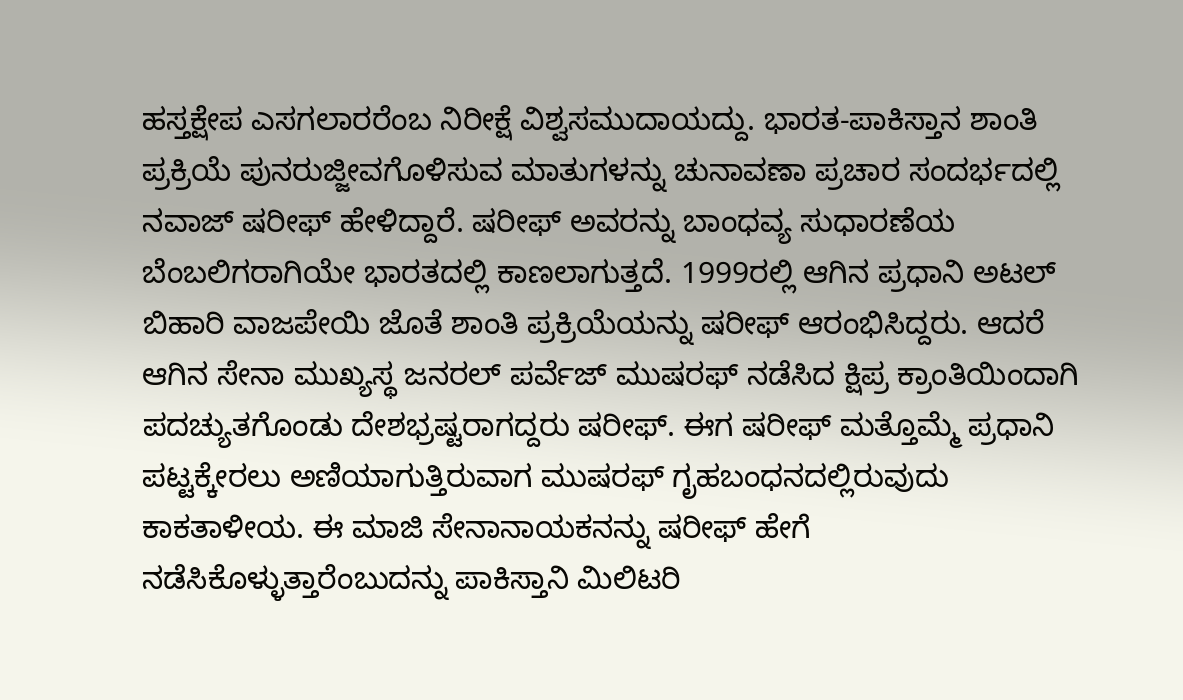ಹಸ್ತಕ್ಷೇಪ ಎಸಗಲಾರರೆಂಬ ನಿರೀಕ್ಷೆ ವಿಶ್ವಸಮುದಾಯದ್ದು. ಭಾರತ-ಪಾಕಿಸ್ತಾನ ಶಾಂತಿ ಪ್ರಕ್ರಿಯೆ ಪುನರುಜ್ಜೀವಗೊಳಿಸುವ ಮಾತುಗಳನ್ನು ಚುನಾವಣಾ ಪ್ರಚಾರ ಸಂದರ್ಭದಲ್ಲಿ ನವಾಜ್ ಷರೀಫ್ ಹೇಳಿದ್ದಾರೆ. ಷರೀಫ್ ಅವರನ್ನು ಬಾಂಧವ್ಯ ಸುಧಾರಣೆಯ ಬೆಂಬಲಿಗರಾಗಿಯೇ ಭಾರತದಲ್ಲಿ ಕಾಣಲಾಗುತ್ತದೆ. 1999ರಲ್ಲಿ ಆಗಿನ ಪ್ರಧಾನಿ ಅಟಲ್ ಬಿಹಾರಿ ವಾಜಪೇಯಿ ಜೊತೆ ಶಾಂತಿ ಪ್ರಕ್ರಿಯೆಯನ್ನು ಷರೀಫ್ ಆರಂಭಿಸಿದ್ದರು. ಆದರೆ ಆಗಿನ ಸೇನಾ ಮುಖ್ಯಸ್ಥ ಜನರಲ್ ಪರ್ವೆಜ್ ಮುಷರಫ್ ನಡೆಸಿದ ಕ್ಷಿಪ್ರ ಕ್ರಾಂತಿಯಿಂದಾಗಿ ಪದಚ್ಯುತಗೊಂಡು ದೇಶಭ್ರಷ್ಟರಾಗದ್ದರು ಷರೀಫ್. ಈಗ ಷರೀಫ್ ಮತ್ತೊಮ್ಮೆ ಪ್ರಧಾನಿ ಪಟ್ಟಕ್ಕೇರಲು ಅಣಿಯಾಗುತ್ತಿರುವಾಗ ಮುಷರಫ್ ಗೃಹಬಂಧನದಲ್ಲಿರುವುದು ಕಾಕತಾಳೀಯ. ಈ ಮಾಜಿ ಸೇನಾನಾಯಕನನ್ನು ಷರೀಫ್ ಹೇಗೆ ನಡೆಸಿಕೊಳ್ಳುತ್ತಾರೆಂಬುದನ್ನು ಪಾಕಿಸ್ತಾನಿ ಮಿಲಿಟರಿ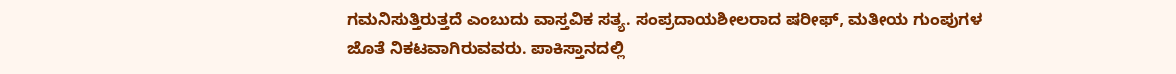ಗಮನಿಸುತ್ತಿರುತ್ತದೆ ಎಂಬುದು ವಾಸ್ತವಿಕ ಸತ್ಯ. ಸಂಪ್ರದಾಯಶೀಲರಾದ ಷರೀಫ್, ಮತೀಯ ಗುಂಪುಗಳ ಜೊತೆ ನಿಕಟವಾಗಿರುವವರು. ಪಾಕಿಸ್ತಾನದಲ್ಲಿ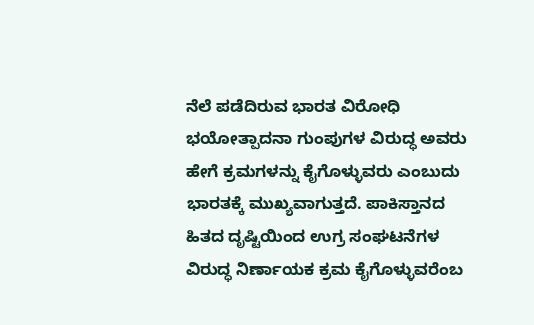ನೆಲೆ ಪಡೆದಿರುವ ಭಾರತ ವಿರೋಧಿ ಭಯೋತ್ಪಾದನಾ ಗುಂಪುಗಳ ವಿರುದ್ಧ ಅವರು ಹೇಗೆ ಕ್ರಮಗಳನ್ನು ಕೈಗೊಳ್ಳುವರು ಎಂಬುದು ಭಾರತಕ್ಕೆ ಮುಖ್ಯವಾಗುತ್ತದೆ. ಪಾಕಿಸ್ತಾನದ ಹಿತದ ದೃಷ್ಟಿಯಿಂದ ಉಗ್ರ ಸಂಘಟನೆಗಳ ವಿರುದ್ಧ ನಿರ್ಣಾಯಕ ಕ್ರಮ ಕೈಗೊಳ್ಳುವರೆಂಬ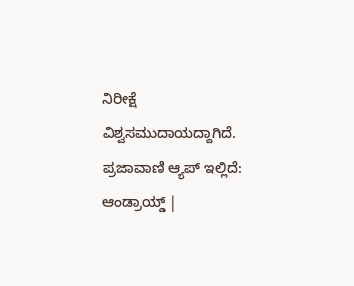ನಿರೀಕ್ಷೆ ವಿಶ್ವಸಮುದಾಯದ್ದಾಗಿದೆ. ಪ್ರಜಾವಾಣಿ ಆ್ಯಪ್ ಇಲ್ಲಿದೆ: ಆಂಡ್ರಾಯ್ಡ್ |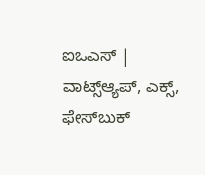ಐಒಎಸ್ | ವಾಟ್ಸ್ಆ್ಯಪ್, ಎಕ್ಸ್, ಫೇಸ್‌ಬುಕ್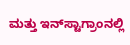ಮತ್ತು ಇನ್‌ಸ್ಟಾಗ್ರಾಂನಲ್ಲಿ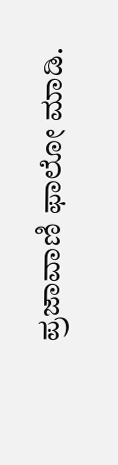ಪ್ರಜಾವಾಣಿ ಫಾಲೋ ಮಾಡಿ.